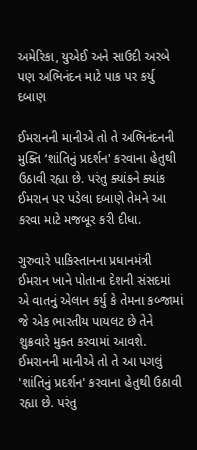અમેરિકા, યુએઈ અને સાઉદી અરબે પણ અભિનંદન માટે પાક પર કર્યુ દબાણ

ઈમરાનની માનીએ તો તે અભિનંદનની મુક્તિ ‘શાંતિનું પ્રદર્શન' કરવાના હેતુથી ઉઠાવી રહ્યા છે. પરંતુ ક્યાંકને ક્યાંક ઈમરાન પર પડેલા દબાણે તેમને આ કરવા માટે મજબૂર કરી દીધા.

ગુરુવારે પાકિસ્તાનના પ્રધાનમંત્રી ઈમરાન ખાને પોતાના દેશની સંસદમાં એ વાતનું એલાન કર્યુ કે તેમના કબ્જામાં જે એક ભારતીય પાયલટ છે તેને શુક્રવારે મુક્ત કરવામાં આવશે. ઈમરાનની માનીએ તો તે આ પગલું 'શાંતિનું પ્રદર્શન' કરવાના હેતુથી ઉઠાવી રહ્યા છે. પરંતુ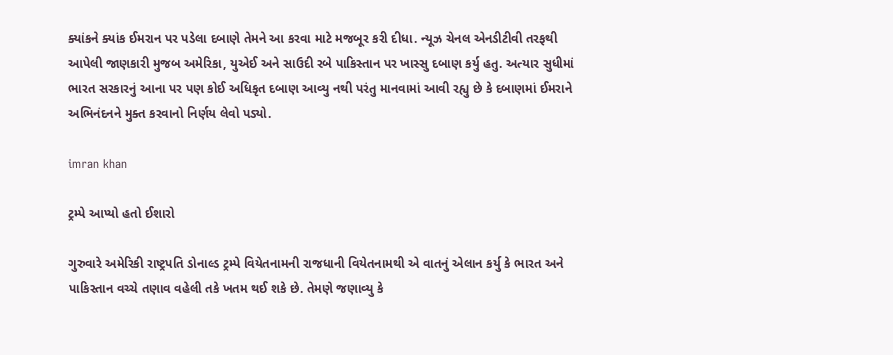ક્યાંકને ક્યાંક ઈમરાન પર પડેલા દબાણે તેમને આ કરવા માટે મજબૂર કરી દીધા. ન્યૂઝ ચેનલ એનડીટીવી તરફથી આપેલી જાણકારી મુજબ અમેરિકા, યુએઈ અને સાઉદી રબે પાકિસ્તાન પર ખાસ્સુ દબાણ કર્યુ હતુ. અત્યાર સુધીમાં ભારત સરકારનું આના પર પણ કોઈ અધિકૃત દબાણ આવ્યુ નથી પરંતુ માનવામાં આવી રહ્યુ છે કે દબાણમાં ઈમરાને અભિનંદનને મુક્ત કરવાનો નિર્ણય લેવો પડ્યો.

imran khan

ટ્રમ્પે આપ્યો હતો ઈશારો

ગુરુવારે અમેરિકી રાષ્ટ્રપતિ ડોનાલ્ડ ટ્રમ્પે વિયેતનામની રાજધાની વિયેતનામથી એ વાતનું એલાન કર્યુ કે ભારત અને પાકિસ્તાન વચ્ચે તણાવ વહેલી તકે ખતમ થઈ શકે છે. તેમણે જણાવ્યુ કે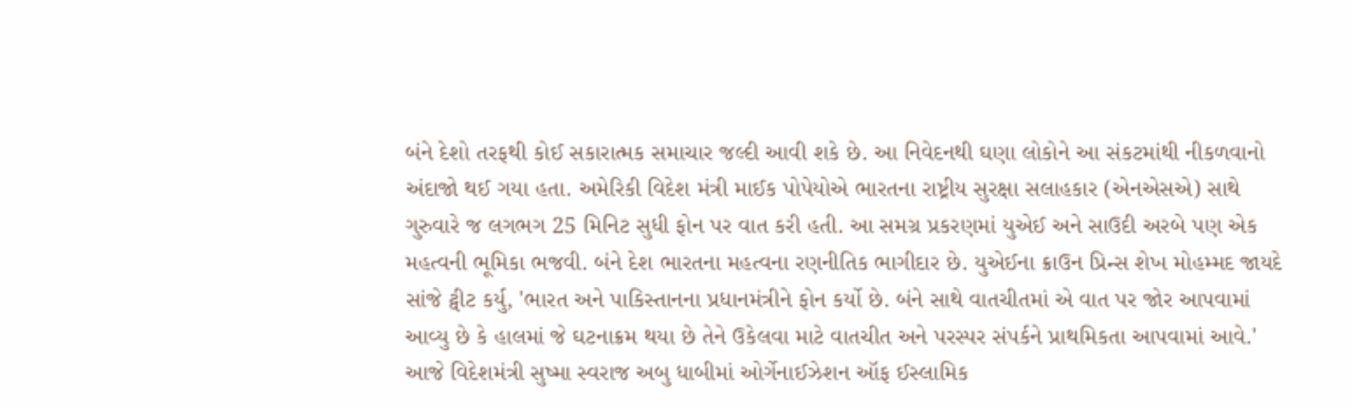બંને દેશો તરફથી કોઈ સકારાત્મક સમાચાર જલ્દી આવી શકે છે. આ નિવેદનથી ઘણા લોકોને આ સંકટમાંથી નીકળવાનો અંદાજો થઈ ગયા હતા. અમેરિકી વિદેશ મંત્રી માઈક પોપેયોએ ભારતના રાષ્ટ્રીય સુરક્ષા સલાહકાર (એનએસએ) સાથે ગુરુવારે જ લગભગ 25 મિનિટ સુધી ફોન પર વાત કરી હતી. આ સમગ્ર પ્રકરણમાં યુએઈ અને સાઉદી અરબે પણ એક મહત્વની ભૂમિકા ભજવી. બંને દેશ ભારતના મહત્વના રણનીતિક ભાગીદાર છે. યુએઈના ક્રાઉન પ્રિન્સ શેખ મોહમ્મદ જાયદે સાંજે ટ્વીટ કર્યુ, 'ભારત અને પાકિસ્તાનના પ્રધાનમંત્રીને ફોન કર્યો છે. બંને સાથે વાતચીતમાં એ વાત પર જોર આપવામાં આવ્યુ છે કે હાલમાં જે ઘટનાક્રમ થયા છે તેને ઉકેલવા માટે વાતચીત અને પરસ્પર સંપર્કને પ્રાથમિકતા આપવામાં આવે.' આજે વિદેશમંત્રી સુષ્મા સ્વરાજ અબુ ધાબીમાં ઓર્ગેનાઈઝેશન ઑફ ઈસ્લામિક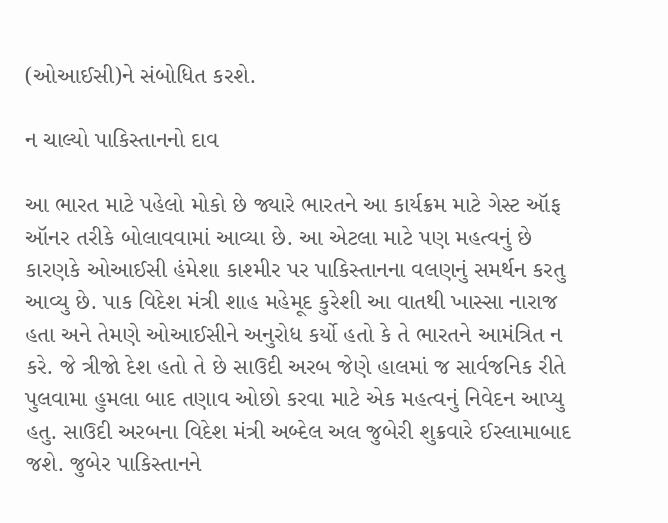(ઓઆઈસી)ને સંબોધિત કરશે.

ન ચાલ્યો પાકિસ્તાનનો દાવ

આ ભારત માટે પહેલો મોકો છે જ્યારે ભારતને આ કાર્યક્રમ માટે ગેસ્ટ ઑફ ઑનર તરીકે બોલાવવામાં આવ્યા છે. આ એટલા માટે પણ મહત્વનું છે કારણકે ઓઆઈસી હંમેશા કાશ્મીર પર પાકિસ્તાનના વલણનું સમર્થન કરતુ આવ્યુ છે. પાક વિદેશ મંત્રી શાહ મહેમૂદ કુરેશી આ વાતથી ખાસ્સા નારાજ હતા અને તેમણે ઓઆઈસીને અનુરોધ કર્યો હતો કે તે ભારતને આમંત્રિત ન કરે. જે ત્રીજો દેશ હતો તે છે સાઉદી અરબ જેણે હાલમાં જ સાર્વજનિક રીતે પુલવામા હુમલા બાદ તણાવ ઓછો કરવા માટે એક મહત્વનું નિવેદન આપ્યુ હતુ. સાઉદી અરબના વિદેશ મંત્રી અબ્દેલ અલ જુબેરી શુક્રવારે ઈસ્લામાબાદ જશે. જુબેર પાકિસ્તાનને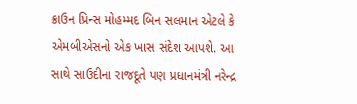ક્રાઉન પ્રિન્સ મોહમ્મદ બિન સલમાન એટલે કે એમબીએસનો એક ખાસ સંદેશ આપશે. આ સાથે સાઉદીના રાજદૂતે પણ પ્રધાનમંત્રી નરેન્દ્ર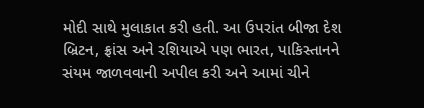મોદી સાથે મુલાકાત કરી હતી. આ ઉપરાંત બીજા દેશ બ્રિટન, ફ્રાંસ અને રશિયાએ પણ ભારત, પાકિસ્તાનને સંયમ જાળવવાની અપીલ કરી અને આમાં ચીને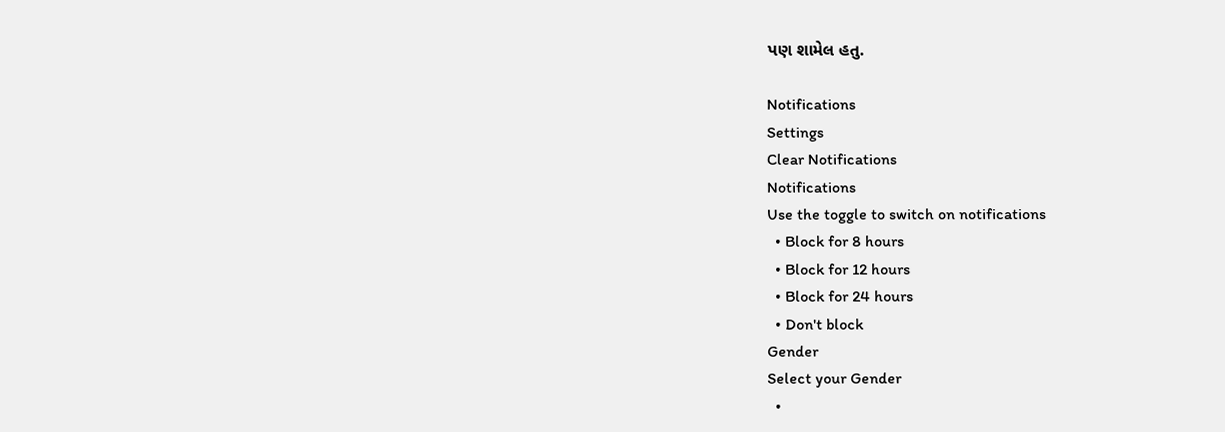પણ શામેલ હતુ.

Notifications
Settings
Clear Notifications
Notifications
Use the toggle to switch on notifications
  • Block for 8 hours
  • Block for 12 hours
  • Block for 24 hours
  • Don't block
Gender
Select your Gender
  •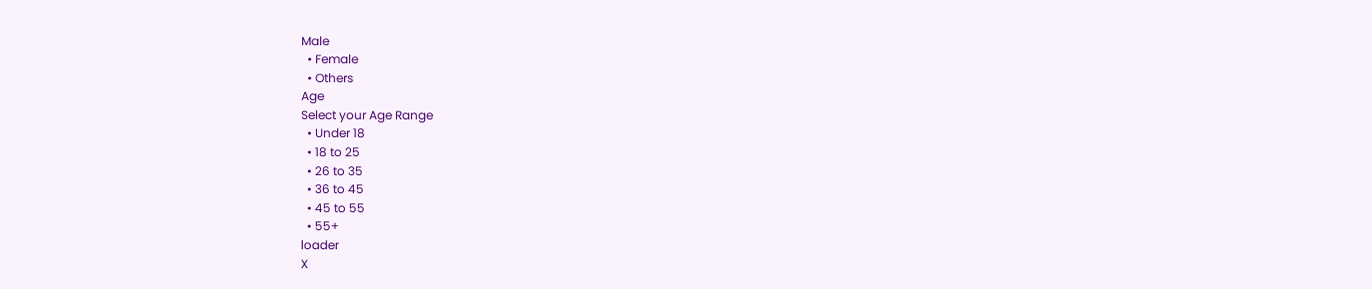Male
  • Female
  • Others
Age
Select your Age Range
  • Under 18
  • 18 to 25
  • 26 to 35
  • 36 to 45
  • 45 to 55
  • 55+
loader
X